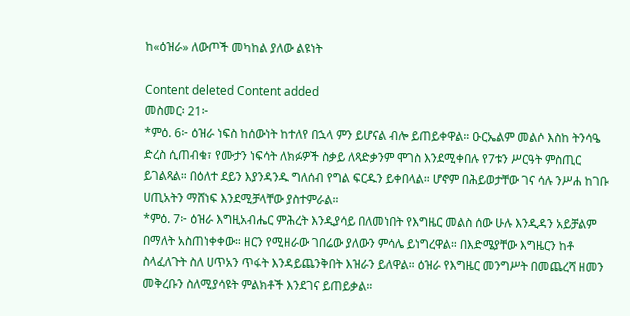ከ«ዕዝራ» ለውጦች መካከል ያለው ልዩነት

Content deleted Content added
መስመር፡ 21፦
*ምዕ. 6፦ ዕዝራ ነፍስ ከሰውነት ከተለየ በኋላ ምን ይሆናል ብሎ ይጠይቀዋል። ዑርኤልም መልሶ እስከ ትንሳዔ ድረስ ሲጠብቁ፣ የሙታን ነፍሳት ለክፉዎች ስቃይ ለጻድቃንም ሞገስ እንደሚቀበሉ የ7ቱን ሥርዓት ምስጢር ይገልጻል። በዕለተ ደይን እያንዳንዱ ግለሰብ የግል ፍርዱን ይቀበላል። ሆኖም በሕይወታቸው ገና ሳሉ ንሥሐ ከገቡ ሀጢአትን ማሸነፍ እንደሚቻላቸው ያስተምራል።
*ምዕ. 7፦ ዕዝራ እግዚአብሔር ምሕረት እንዲያሳይ በለመነበት የእግዜር መልስ ሰው ሁሉ እንዲዳን አይቻልም በማለት አስጠነቀቀው። ዘርን የሚዘራው ገበሬው ያለውን ምሳሌ ይነግረዋል። በእድሜያቸው እግዜርን ከቶ ስላፈለጉት ስለ ሀጥአን ጥፋት እንዳይጨንቅበት እዝራን ይለዋል። ዕዝራ የእግዜር መንግሥት በመጨረሻ ዘመን መቅረቡን ስለሚያሳዩት ምልክቶች እንደገና ይጠይቃል።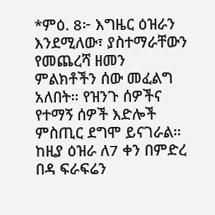*ምዕ. 8፦ እግዜር ዕዝራን እንደሚለው፣ ያስተማራቸውን የመጨረሻ ዘመን ምልክቶችን ሰው መፈልግ አለበት። የዝንጉ ሰዎችና የተማኝ ሰዎች እድሎች ምስጢር ደግሞ ይናገራል። ከዚያ ዕዝራ ለ7 ቀን በምድረ በዳ ፍራፍሬን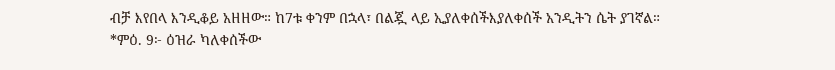ብቻ እየበላ እንዲቆይ አዘዘው። ከ7ቱ ቀንም በኋላ፣ በልጇ ላይ ኢያለቀሰችእያለቀሰች አንዲትን ሴት ያገኛል።
*ምዕ. 9፦ ዕዝራ ካለቀሰችው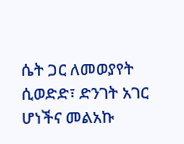ሴት ጋር ለመወያየት ሲወድድ፣ ድንገት አገር ሆነችና መልአኩ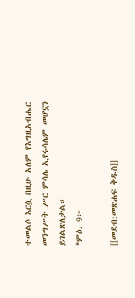ተመልሶ እርሷ በዚሁ አለም የእግዚአብሔር መንግሥት ሥር ምሳሌ ኢየሩሳሌም መሆኗን ይገልጽለታል።
*ምዕ. 9፦

[[መደብ:መጽሐፍ ቅዱስ]]